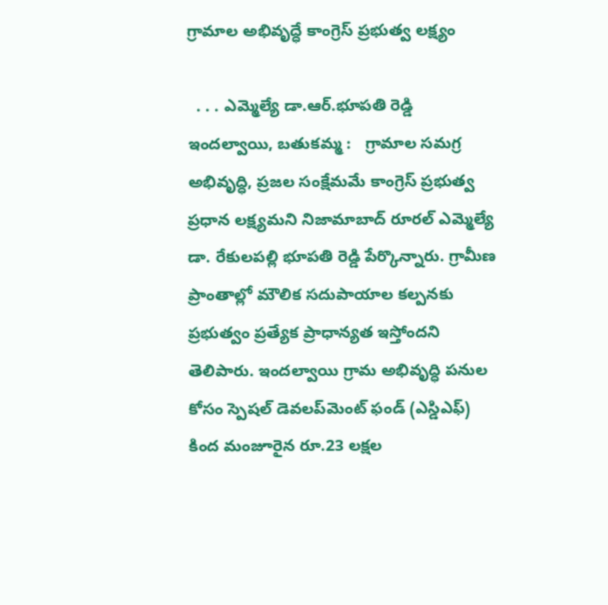గ్రామాల అభివృద్ధే కాంగ్రెస్ ప్రభుత్వ లక్ష్యం

  . . . ఎమ్మెల్యే డా.ఆర్.భూపతి రెడ్డి   ఇందల్వాయి, బతుకమ్మ :   గ్రామాల సమగ్ర అభివృద్ధి, ప్రజల సంక్షేమమే కాంగ్రెస్ ప్రభుత్వ ప్రధాన లక్ష్యమని నిజామాబాద్ రూరల్ ఎమ్మెల్యే డా. రేకులపల్లి భూపతి రెడ్డి పేర్కొన్నారు. గ్రామీణ ప్రాంతాల్లో మౌలిక సదుపాయాల కల్పనకు ప్రభుత్వం ప్రత్యేక ప్రాధాన్యత ఇస్తోందని తెలిపారు. ఇందల్వాయి గ్రామ అభివృద్ధి పనుల కోసం స్పెషల్ డెవలప్‌మెంట్ ఫండ్ (ఎస్డిఎఫ్) కింద మంజూరైన రూ.23 లక్షల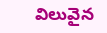విలువైన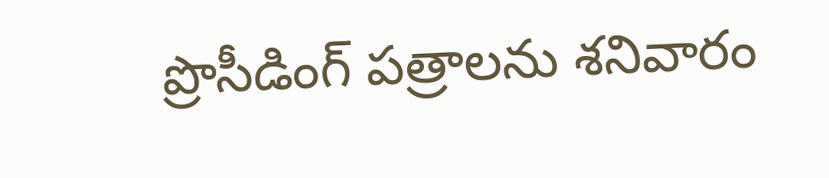ప్రొసీడింగ్ పత్రాలను శనివారం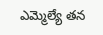ఎమ్మెల్యే తన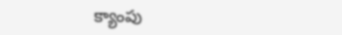క్యాంపు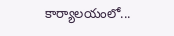కార్యాలయంలో...